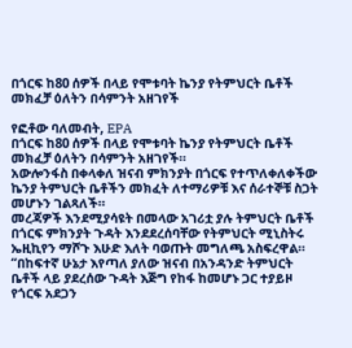በጎርፍ ከ80 ሰዎች በላይ የሞቱባት ኬንያ የትምህርት ቤቶች መክፈቻ ዕለትን በሳምንት አዘገየች

የፎቶው ባለመብት, EPA
በጎርፍ ከ80 ሰዎች በላይ የሞቱባት ኬንያ የትምህርት ቤቶች መክፈቻ ዕለትን በሳምንት አዘገየች።
አውሎንፋስ በቀላቀለ ዝናብ ምክንያት በጎርፍ የተጥለቀለቀችው ኬንያ ትምህርት ቤቶችን መክፈት ለተማሪዎቹ እና ሰራተኞቹ ስጋት መሆኑን ገልጻለች።
መረጃዎች እንደሚያሳዩት በመላው አገሪቷ ያሉ ትምህርት ቤቶች በጎርፍ ምክንያት ጉዳት እንደደረሰባቸው የትምህርት ሚኒስትሩ ኤዚኪየን ማሾጉ እሁድ እለት ባወጡት መግለጫ አስፍረዋል።
“በከፍተኛ ሁኔታ እየጣለ ያለው ዝናብ በአንዳንድ ትምህርት ቤቶች ላይ ያደረሰው ጉዳት እጅግ የከፋ ከመሆኑ ጋር ተያይዞ የጎርፍ አደጋን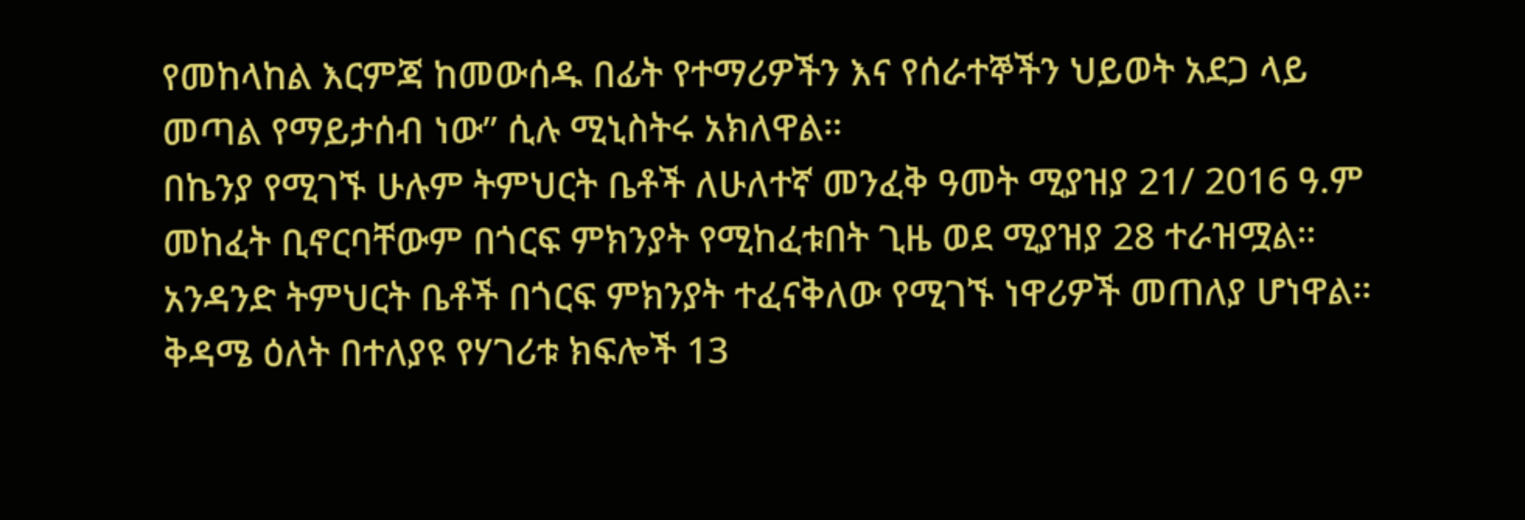የመከላከል እርምጃ ከመውሰዱ በፊት የተማሪዎችን እና የሰራተኞችን ህይወት አደጋ ላይ መጣል የማይታሰብ ነው” ሲሉ ሚኒስትሩ አክለዋል።
በኬንያ የሚገኙ ሁሉም ትምህርት ቤቶች ለሁለተኛ መንፈቅ ዓመት ሚያዝያ 21/ 2016 ዓ.ም መከፈት ቢኖርባቸውም በጎርፍ ምክንያት የሚከፈቱበት ጊዜ ወደ ሚያዝያ 28 ተራዝሟል።
አንዳንድ ትምህርት ቤቶች በጎርፍ ምክንያት ተፈናቅለው የሚገኙ ነዋሪዎች መጠለያ ሆነዋል።
ቅዳሜ ዕለት በተለያዩ የሃገሪቱ ክፍሎች 13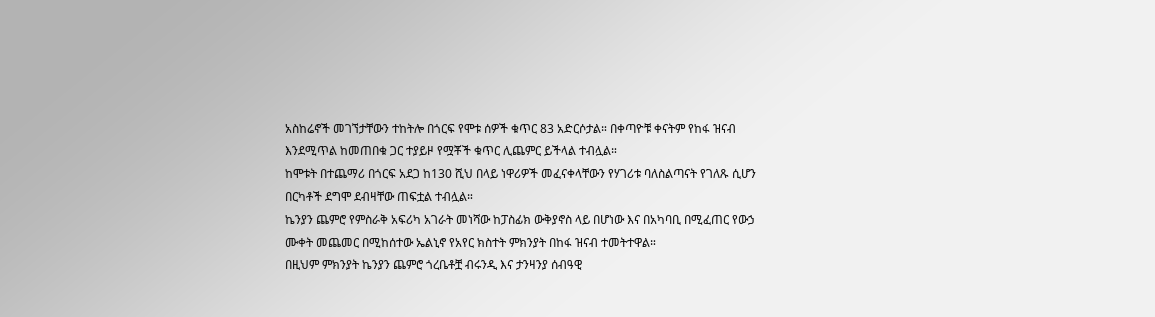አስከሬኖች መገኘታቸውን ተከትሎ በጎርፍ የሞቱ ሰዎች ቁጥር 83 አድርሶታል። በቀጣዮቹ ቀናትም የከፋ ዝናብ እንደሚጥል ከመጠበቁ ጋር ተያይዞ የሟቾች ቁጥር ሊጨምር ይችላል ተብሏል።
ከሞቱት በተጨማሪ በጎርፍ አደጋ ከ130 ሺህ በላይ ነዋሪዎች መፈናቀላቸውን የሃገሪቱ ባለስልጣናት የገለጹ ሲሆን በርካቶች ደግሞ ደብዛቸው ጠፍቷል ተብሏል።
ኬንያን ጨምሮ የምስራቅ አፍሪካ አገራት መነሻው ከፓስፊክ ውቅያኖስ ላይ በሆነው እና በአካባቢ በሚፈጠር የውኃ ሙቀት መጨመር በሚከሰተው ኤልኒኖ የአየር ክስተት ምክንያት በከፋ ዝናብ ተመትተዋል።
በዚህም ምክንያት ኬንያን ጨምሮ ጎረቤቶቿ ብሩንዲ እና ታንዛንያ ሰብዓዊ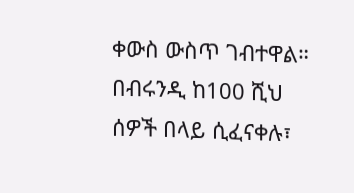ቀውስ ውስጥ ገብተዋል።
በብሩንዲ ከ100 ሺህ ሰዎች በላይ ሲፈናቀሉ፣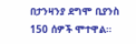በታንዛንያ ደግሞ ቢያንስ 150 ሰዎች ሞተዋል።